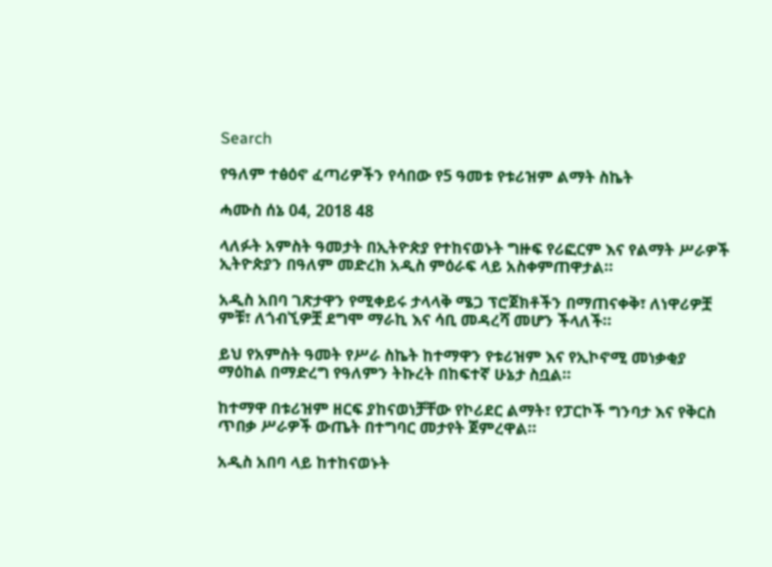Search

የዓለም ተፅዕኖ ፈጣሪዎችን የሳበው የ5 ዓመቱ የቱሪዝም ልማት ስኬት

ሓሙስ ሰኔ 04, 2018 48

ላለፉት አምስት ዓመታት በኢትዮጵያ የተከናወኑት ግዙፍ የሪፎርም እና የልማት ሥራዎች ኢትዮጵያን በዓለም መድረክ አዲስ ምዕራፍ ላይ አስቀምጠዋታል።

አዲስ አበባ ገጽታዋን የሚቀይሩ ታላላቅ ሜጋ ፕሮጀክቶችን በማጠናቀቅ፣ ለነዋሪዎቿ ምቹ፣ ለጎብኚዎቿ ደግሞ ማራኪ እና ሳቢ መዳረሻ መሆን ችላለች።

ይህ የአምስት ዓመት የሥራ ስኬት ከተማዋን የቱሪዝም እና የኢኮኖሚ መነቃቂያ ማዕከል በማድረግ የዓለምን ትኩረት በከፍተኛ ሁኔታ ስቧል።

ከተማዋ በቱሪዝም ዘርፍ ያከናወነቻቸው የኮሪደር ልማት፣ የፓርኮች ግንባታ እና የቅርስ ጥበቃ ሥራዎች ውጤት በተግባር መታየት ጀምረዋል።

አዲስ አበባ ላይ ከተከናወኑት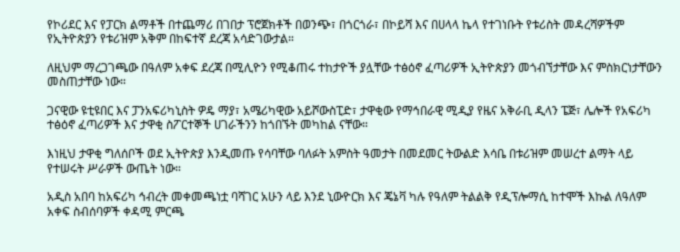የኮሪደር እና የፓርክ ልማቶች በተጨማሪ በገበታ ፕሮጀክቶች በወንጭ፣ በጎርጎራ፣ በኮይሻ እና በሀላላ ኬላ የተገነቡት የቱሪስት መዳረሻዎችም የኢትዮጵያን የቱሪዝም አቅም በከፍተኛ ደረጃ አሳድገውታል።

ለዚህም ማረጋገጫው በዓለም አቀፍ ደረጃ በሚሊዮን የሚቆጠሩ ተከታዮች ያሏቸው ተፅዕኖ ፈጣሪዎች ኢትዮጵያን መጎብኘታቸው እና ምስክርነታቸውን መስጠታቸው ነው።

ጋናዊው ዩቲዩበር እና ፓንአፍሪካኒስት ዎዴ ማያ፣ አሜሪካዊው አይሾውስፒድ፣ ታዋቂው የማኅበራዊ ሚዲያ የዜና አቅራቢ ዲላን ፔጅ፣ ሌሎች የአፍሪካ ተፅዕኖ ፈጣሪዎች እና ታዋቂ ስፖርተኞች ሀገራችንን ከጎበኙት መካከል ናቸው።

እነዚህ ታዋቂ ግለሰቦች ወደ ኢትዮጵያ እንዲመጡ የሳባቸው ባለፉት አምስት ዓመታት በመደመር ትውልድ እሳቤ በቱሪዝም መሠረተ ልማት ላይ የተሠሩት ሥራዎች ውጤት ነው።

አዲስ አበባ ከአፍሪካ ኅብረት መቀመጫነቷ ባሻገር አሁን ላይ እንደ ኒውዮርክ እና ጄኔቫ ካሉ የዓለም ትልልቅ የዲፕሎማሲ ከተሞች እኩል ለዓለም አቀፍ ስብሰባዎች ቀዳሚ ምርጫ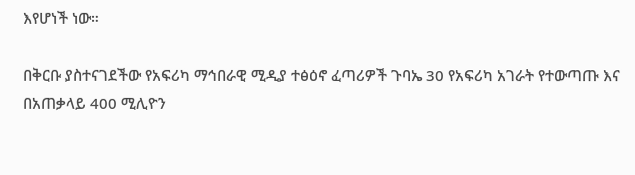እየሆነች ነው።

በቅርቡ ያስተናገደችው የአፍሪካ ማኅበራዊ ሚዲያ ተፅዕኖ ፈጣሪዎች ጉባኤ 30 የአፍሪካ አገራት የተውጣጡ እና በአጠቃላይ 400 ሚሊዮን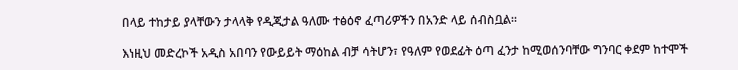በላይ ተከታይ ያላቸውን ታላላቅ የዲጂታል ዓለሙ ተፅዕኖ ፈጣሪዎችን በአንድ ላይ ሰብስቧል።

እነዚህ መድረኮች አዲስ አበባን የውይይት ማዕከል ብቻ ሳትሆን፣ የዓለም የወደፊት ዕጣ ፈንታ ከሚወሰንባቸው ግንባር ቀደም ከተሞች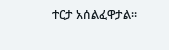ተርታ አሰልፈዋታል።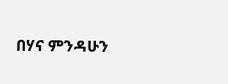በሃና ምንዳሁን